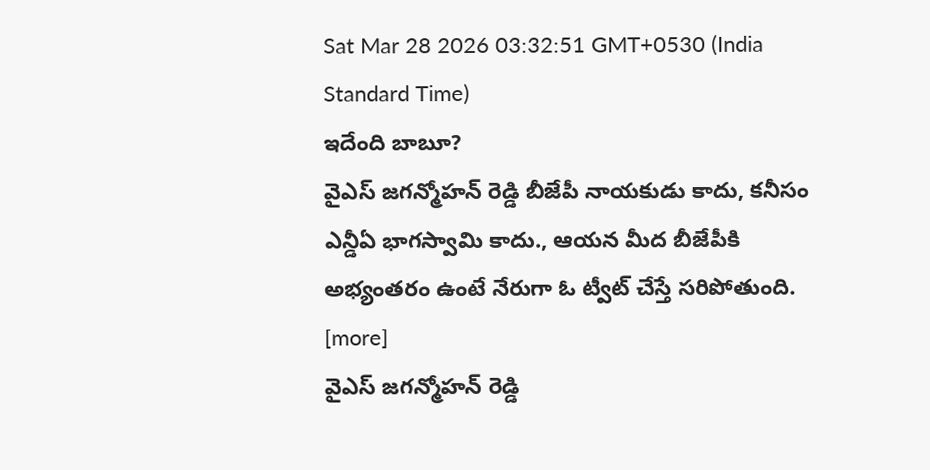Sat Mar 28 2026 03:32:51 GMT+0530 (India Standard Time)
ఇదేంది బాబూ?
వైఎస్ జగన్మోహన్ రెడ్డి బీజేపీ నాయకుడు కాదు, కనీసం ఎన్డీఏ భాగస్వామి కాదు., ఆయన మీద బీజేపీకి అభ్యంతరం ఉంటే నేరుగా ఓ ట్వీట్ చేస్తే సరిపోతుంది. [more]
వైఎస్ జగన్మోహన్ రెడ్డి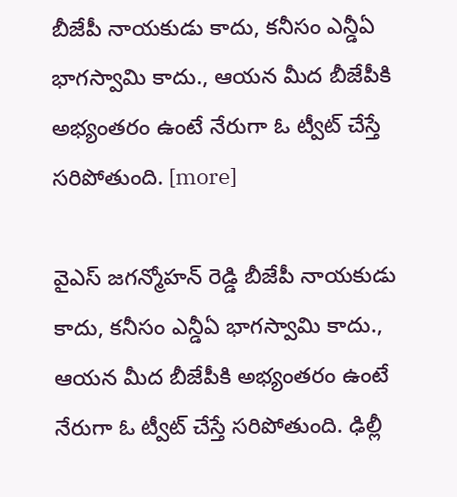బీజేపీ నాయకుడు కాదు, కనీసం ఎన్డీఏ భాగస్వామి కాదు., ఆయన మీద బీజేపీకి అభ్యంతరం ఉంటే నేరుగా ఓ ట్వీట్ చేస్తే సరిపోతుంది. [more]

వైఎస్ జగన్మోహన్ రెడ్డి బీజేపీ నాయకుడు కాదు, కనీసం ఎన్డీఏ భాగస్వామి కాదు., ఆయన మీద బీజేపీకి అభ్యంతరం ఉంటే నేరుగా ఓ ట్వీట్ చేస్తే సరిపోతుంది. ఢిల్లీ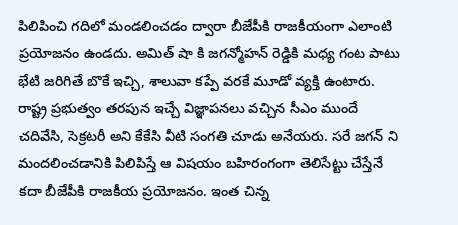పిలిపించి గదిలో మండలించడం ద్వారా బీజేపీకి రాజకీయంగా ఎలాంటి ప్రయోజనం ఉండదు. అమిత్ షా కి జగన్మోహన్ రెడ్డికి మధ్య గంట పాటు భేటి జరిగితే బొకే ఇచ్చి, శాలువా కప్పే వరకే మూడో వ్యక్తి ఉంటారు. రాష్ట్ర ప్రభుత్వం తరపున ఇచ్చే విజ్ఞాపనలు వచ్చిన సీఎం ముందే చదివేసి, సెక్రటరీ అని కేకేసి వీటి సంగతి చూడు అనేయరు. సరే జగన్ ని మందలించడానికి పిలిపిస్తే ఆ విషయం బహిరంగంగా తెలిసేట్టు చేస్తేనే కదా బీజేపీకి రాజకీయ ప్రయోజనం. ఇంత చిన్న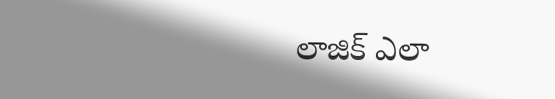లాజిక్ ఎలా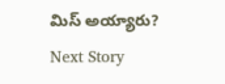మిస్ అయ్యారు?
Next Story